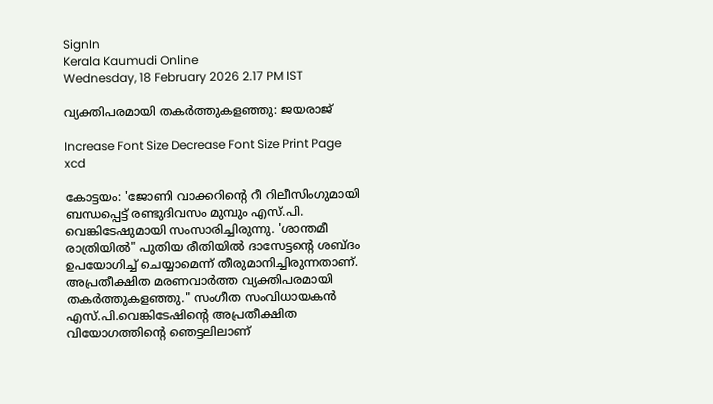SignIn
Kerala Kaumudi Online
Wednesday, 18 February 2026 2.17 PM IST

വ്യക്തിപരമായി തകർത്തുകളഞ്ഞു: ജയരാജ്

Increase Font Size Decrease Font Size Print Page
xcd

കോട്ടയം: 'ജോണി വാക്കറിന്റെ റീ റിലീസിംഗുമായി ബന്ധപ്പെട്ട് രണ്ടുദിവസം മുമ്പും എസ്.പി. വെങ്കിടേഷുമായി സംസാരിച്ചിരുന്നു. 'ശാന്തമീ രാത്രിയിൽ" പുതിയ രീതിയിൽ ദാസേട്ടന്റെ ശബ്ദം ഉപയോഗിച്ച് ചെയ്യാമെന്ന് തീരുമാനിച്ചിരുന്നതാണ്. അപ്രതീക്ഷിത മരണവാർത്ത വ്യക്തിപരമായി തകർത്തുകളഞ്ഞു." സംഗീത സംവിധായകൻ എസ്.പി.വെങ്കിടേഷിന്റെ അപ്രതീക്ഷിത വിയോഗത്തിന്റെ ഞെട്ടലിലാണ്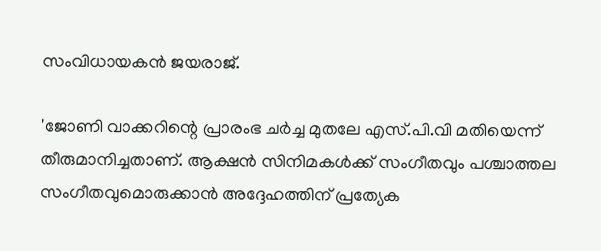സംവിധായകൻ ജയരാജ്.

'ജോണി വാക്കറിന്റെ പ്രാരംഭ ചർച്ച മുതലേ എസ്.പി.വി മതിയെന്ന് തീരുമാനിച്ചതാണ്. ആക്ഷൻ സിനിമകൾക്ക് സംഗീതവും പശ്ചാത്തല സംഗീതവുമൊരുക്കാൻ അദ്ദേഹത്തിന് പ്രത്യേക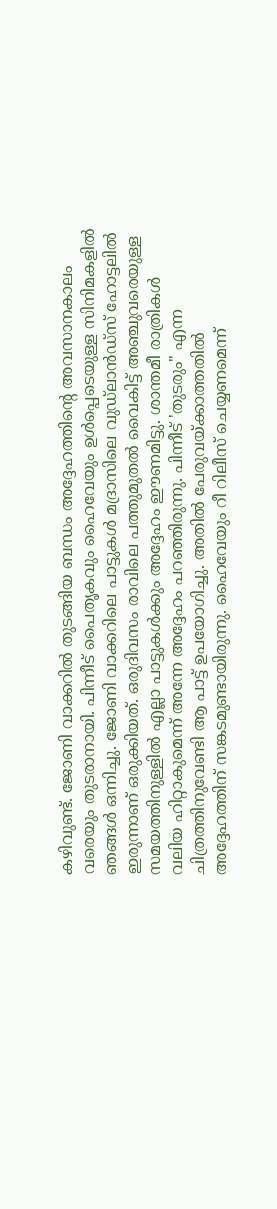കഴിവുണ്ട്. ജോണി വാക്കറിൽ തുടങ്ങിയ ബന്ധം അദ്ദേഹത്തിന്റെ അവസാനകാലം വരെയും തുടരാനായി. പിന്നീട് പൈതൃകവും ഹൈവേയും ഉൾപ്പെടെയുള്ള സിനിമകളിൽ ഞങ്ങൾ ഒന്നിച്ചു. ജോണി വാക്കറിലെ പാട്ടുകൾ മദ്രാസിലെ വുഡ്ലാൻഡ്സ് ഹോട്ടലിൽ ഇരുന്നാണ് ഒരുക്കിയത്. ഒരുദിവസം രാവിലെ പത്തുമുതൽ വൈകിട്ട് അഞ്ചുവരെയുള്ള സമയത്തിനുള്ളിൽ എല്ലാ പാട്ടുകൾക്കും അദ്ദേഹം ഈണമിട്ടു. ശാന്തമീ രാത്രികൾ വലിയ ഹിറ്റാകുമെന്ന് അന്നേ അദ്ദേഹം പറഞ്ഞിരുന്നു. പിന്നീട് 'തുടരും" എന്ന ചിത്രത്തിനുവേണ്ടി ആ പാട്ട് ഉപയോഗിച്ചു. അതിൽ പേരുവയ്ക്കാത്തതിൽ അദ്ദേഹത്തിന് സങ്കടമുണ്ടായിരുന്നു. ഹൈവേയും റീ റിലീസ് ചെയ്യണമെന്ന്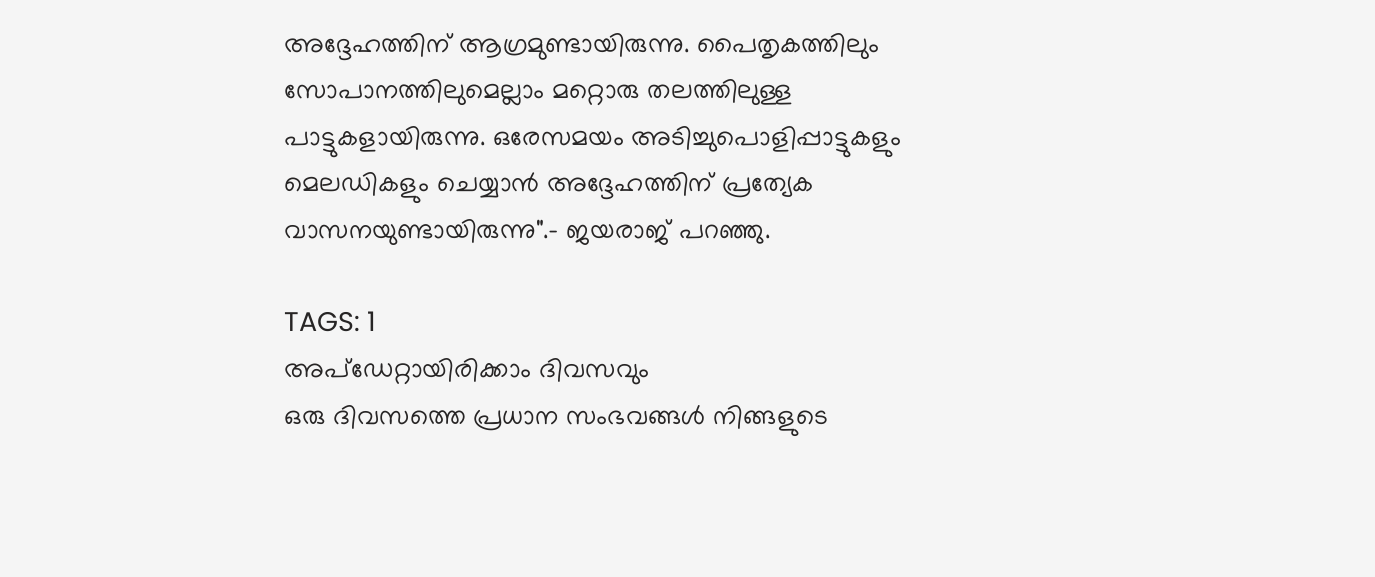അദ്ദേഹത്തിന് ആഗ്രമുണ്ടായിരുന്നു. പൈതൃകത്തിലും സോപാനത്തിലുമെല്ലാം മറ്റൊരു തലത്തിലുള്ള പാട്ടുകളായിരുന്നു. ഒരേസമയം അടിച്ചുപൊളിപ്പാട്ടുകളും മെലഡികളും ചെയ്യാൻ അദ്ദേഹത്തിന് പ്രത്യേക വാസനയുണ്ടായിരുന്നു".- ജയരാജ് പറഞ്ഞു.

TAGS: 1
അപ്ഡേറ്റായിരിക്കാം ദിവസവും
ഒരു ദിവസത്തെ പ്രധാന സംഭവങ്ങൾ നിങ്ങളുടെ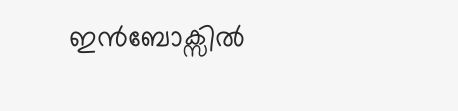ഇൻബോക്സിൽ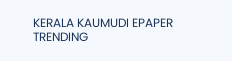KERALA KAUMUDI EPAPER
TRENDING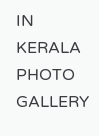IN KERALA
PHOTO GALLERY